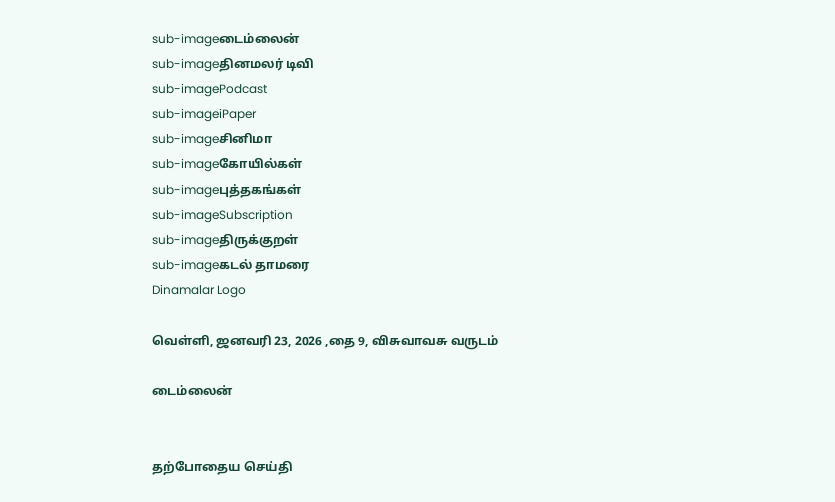sub-imageடைம்லைன்
sub-imageதினமலர் டிவி
sub-imagePodcast
sub-imageiPaper
sub-imageசினிமா
sub-imageகோயில்கள்
sub-imageபுத்தகங்கள்
sub-imageSubscription
sub-imageதிருக்குறள்
sub-imageகடல் தாமரை
Dinamalar Logo

வெள்ளி, ஜனவரி 23, 2026 ,தை 9, விசுவாவசு வருடம்

டைம்லைன்


தற்போதைய செய்தி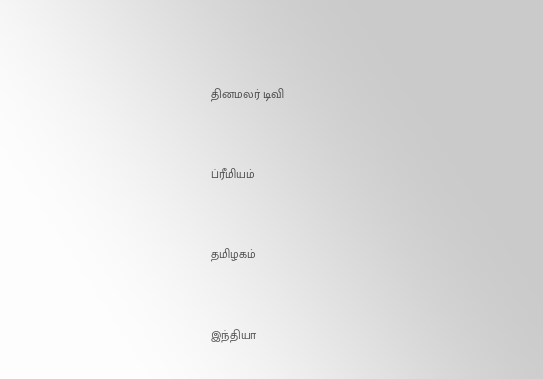தினமலர் டிவி


ப்ரீமியம்


தமிழகம்


இந்தியா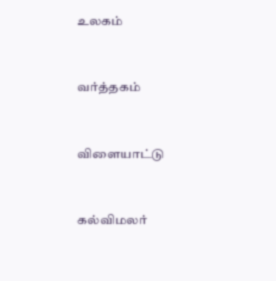உலகம்


வர்த்தகம்


விளையாட்டு


கல்விமலர்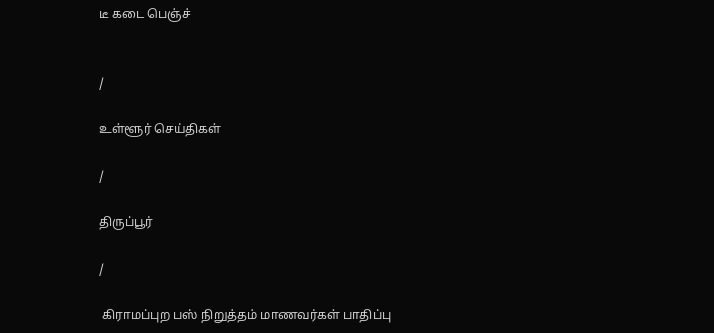டீ கடை பெஞ்ச்


/

உள்ளூர் செய்திகள்

/

திருப்பூர்

/

 கிராமப்புற பஸ் நிறுத்தம் மாணவர்கள் பாதிப்பு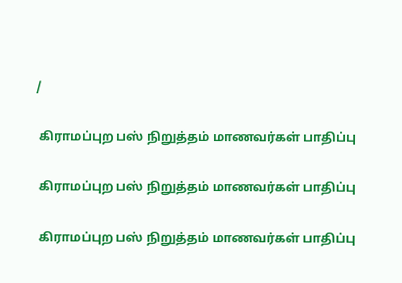/

 கிராமப்புற பஸ் நிறுத்தம் மாணவர்கள் பாதிப்பு

 கிராமப்புற பஸ் நிறுத்தம் மாணவர்கள் பாதிப்பு

 கிராமப்புற பஸ் நிறுத்தம் மாணவர்கள் பாதிப்பு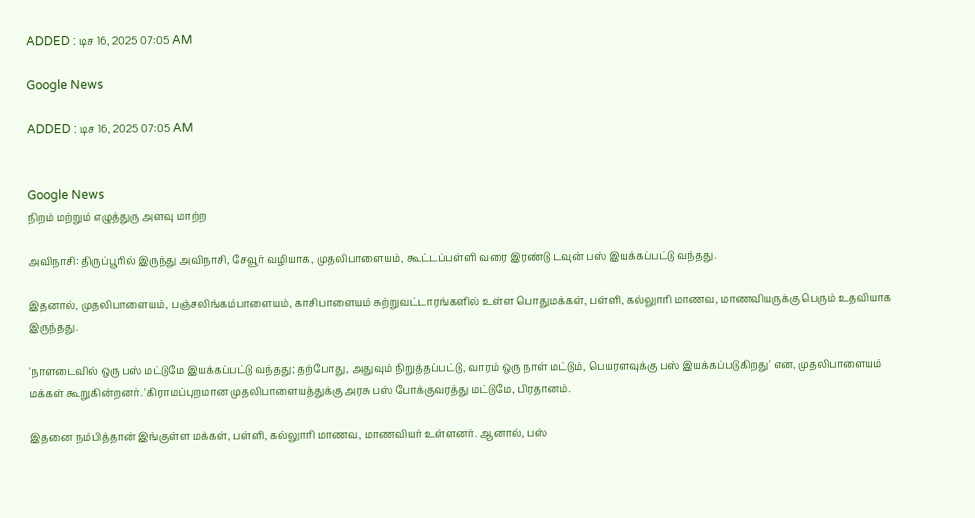ADDED : டிச 16, 2025 07:05 AM

Google News

ADDED : டிச 16, 2025 07:05 AM


Google News
நிறம் மற்றும் எழுத்துரு அளவு மாற்ற

அவிநாசி: திருப்பூரில் இருந்து அவிநாசி, சேவூர் வழியாக, முதலிபாளையம், கூட்டப்பள்ளி வரை இரண்டு டவுன் பஸ் இயக்கப்பட்டு வந்தது.

இதனால், முதலிபாளையம், பஞ்சலிங்கம்பாளையம், காசிபாளையம் சுற்றுவட்டாரங்களில் உள்ள பொதுமக்கள், பள்ளி, கல்லுாரி மாணவ, மாணவியருக்கு பெரும் உதவியாக இருந்தது.

'நாளடைவில் ஒரு பஸ் மட்டுமே இயக்கப்பட்டு வந்தது; தற்போது, அதுவும் நிறுத்தப்பட்டு, வாரம் ஒரு நாள் மட்டும், பெயரளவுக்கு பஸ் இயக்கப்படுகிறது' என, முதலிபாளையம் மக்கள் கூறுகின்றனர். 'கிராமப்புறமான முதலிபாளையத்துக்கு அரசு பஸ் போக்குவரத்து மட்டுமே, பிரதானம்.

இதனை நம்பித்தான் இங்குள்ள மக்கள், பள்ளி, கல்லுாரி மாணவ, மாணவியர் உள்ளனர். ஆனால், பஸ்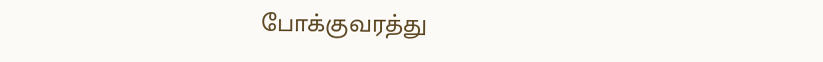போக்குவரத்து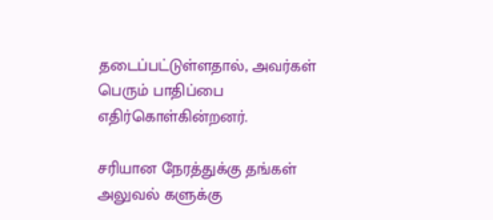தடைப்பட்டுள்ளதால், அவர்கள் பெரும் பாதிப்பை எதிர்கொள்கின்றனர்.

சரியான நேரத்துக்கு தங்கள் அலுவல் களுக்கு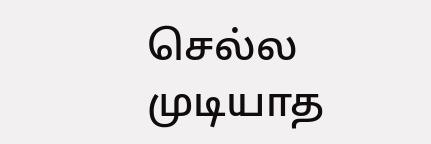செல்ல முடியாத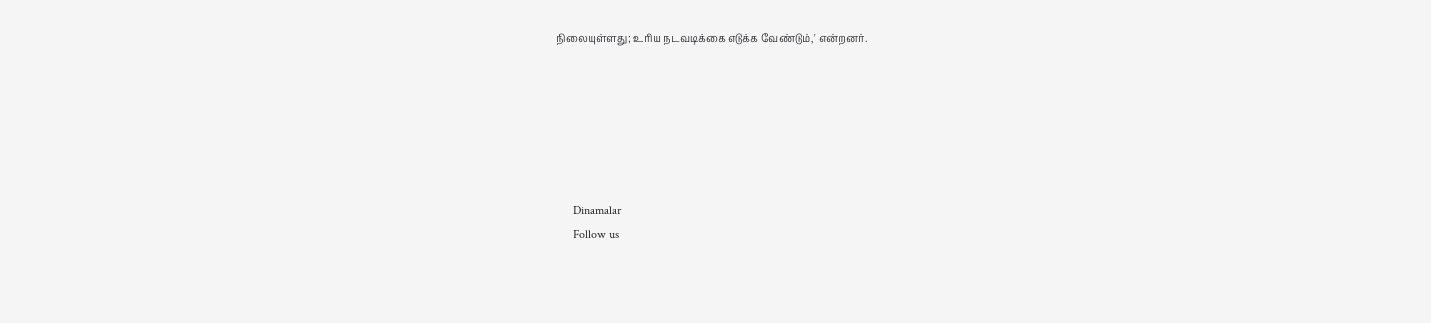நிலையுள்ளது; உரிய நடவடிக்கை எடுக்க வேண்டும்,' என்றனர்.






      Dinamalar
      Follow us